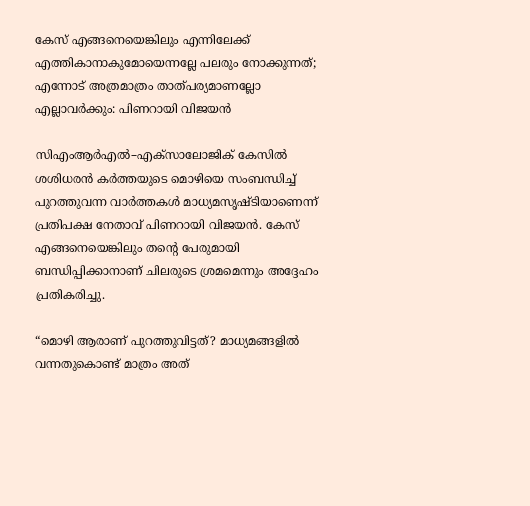കേസ് എങ്ങനെയെങ്കിലും എന്നിലേക്ക് എത്തികാനാകുമോയെന്നല്ലേ പലരും നോക്കുന്നത്; എന്നോട് അത്രമാത്രം താത്പര്യമാണല്ലോ എല്ലാവര്‍ക്കും: പിണറായി വിജയൻ

സിഎംആര്‍എല്‍–എക്‌സാലോജിക് കേസില്‍ ശശിധരന്‍ കര്‍ത്തയുടെ മൊഴിയെ സംബന്ധിച്ച് പുറത്തുവന്ന വാര്‍ത്തകള്‍ മാധ്യമസൃഷ്ടിയാണെന്ന് പ്രതിപക്ഷ നേതാവ് പിണറായി വിജയന്‍. കേസ് എങ്ങനെയെങ്കിലും തന്റെ പേരുമായി ബന്ധിപ്പിക്കാനാണ് ചിലരുടെ ശ്രമമെന്നും അദ്ദേഹം പ്രതികരിച്ചു.

“മൊഴി ആരാണ് പുറത്തുവിട്ടത്? മാധ്യമങ്ങളില്‍ വന്നതുകൊണ്ട് മാത്രം അത്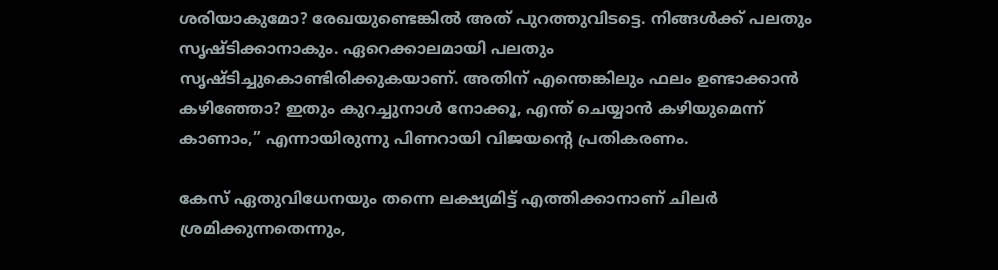ശരിയാകുമോ? രേഖയുണ്ടെങ്കില്‍ അത് പുറത്തുവിടട്ടെ. നിങ്ങള്‍ക്ക് പലതും സൃഷ്ടിക്കാനാകും. ഏറെക്കാലമായി പലതും സൃഷ്ടിച്ചുകൊണ്ടിരിക്കുകയാണ്. അതിന് എന്തെങ്കിലും ഫലം ഉണ്ടാക്കാന്‍ കഴിഞ്ഞോ? ഇതും കുറച്ചുനാള്‍ നോക്കൂ, എന്ത് ചെയ്യാന്‍ കഴിയുമെന്ന് കാണാം,” എന്നായിരുന്നു പിണറായി വിജയന്റെ പ്രതികരണം.

കേസ് ഏതുവിധേനയും തന്നെ ലക്ഷ്യമിട്ട് എത്തിക്കാനാണ് ചിലര്‍ ശ്രമിക്കുന്നതെന്നും,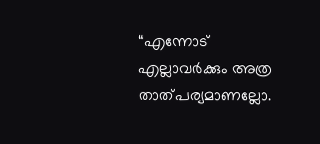“എന്നോട് എല്ലാവര്‍ക്കും അത്ര താത്പര്യമാണല്ലോ.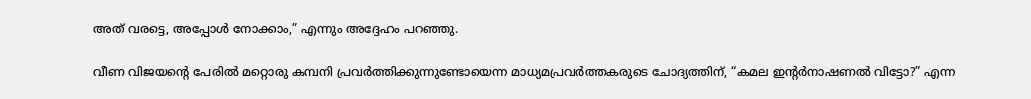അത് വരട്ടെ, അപ്പോള്‍ നോക്കാം,” എന്നും അദ്ദേഹം പറഞ്ഞു.

വീണ വിജയന്റെ പേരില്‍ മറ്റൊരു കമ്പനി പ്രവര്‍ത്തിക്കുന്നുണ്ടോയെന്ന മാധ്യമപ്രവര്‍ത്തകരുടെ ചോദ്യത്തിന്, “കമല ഇന്റര്‍നാഷണല്‍ വിട്ടോ?” എന്ന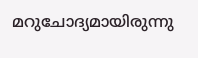മറുചോദ്യമായിരുന്നു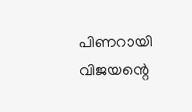പിണറായി വിജയന്റെ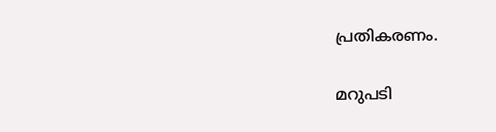പ്രതികരണം.

മറുപടി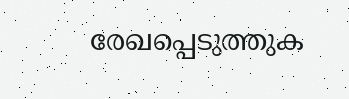രേഖപ്പെടുത്തുക